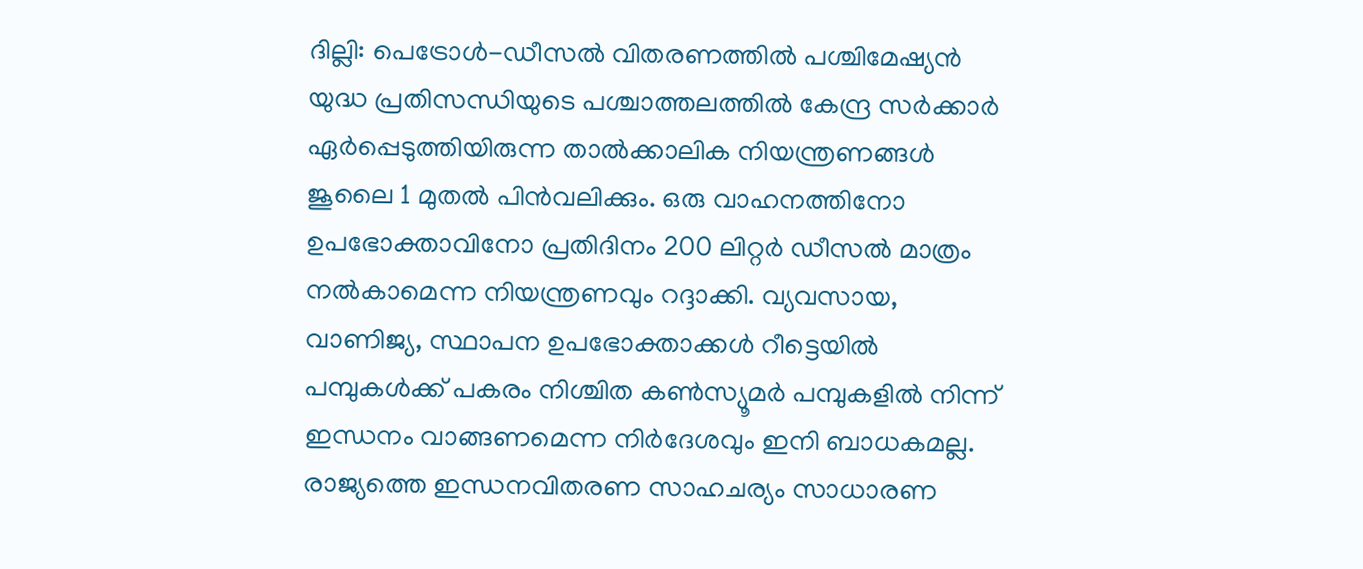ദില്ലി: പെട്രോൾ-ഡീസൽ വിതരണത്തിൽ പശ്ചിമേഷ്യൻ യുദ്ധ പ്രതിസന്ധിയുടെ പശ്ചാത്തലത്തിൽ കേന്ദ്ര സർക്കാർ ഏർപ്പെടുത്തിയിരുന്ന താൽക്കാലിക നിയന്ത്രണങ്ങൾ ജൂലൈ 1 മുതൽ പിൻവലിക്കും. ഒരു വാഹനത്തിനോ ഉപഭോക്താവിനോ പ്രതിദിനം 200 ലിറ്റർ ഡീസൽ മാത്രം നൽകാമെന്ന നിയന്ത്രണവും റദ്ദാക്കി. വ്യവസായ, വാണിജ്യ, സ്ഥാപന ഉപഭോക്താക്കൾ റീട്ടെയിൽ പമ്പുകൾക്ക് പകരം നിശ്ചിത കൺസ്യൂമർ പമ്പുകളിൽ നിന്ന് ഇന്ധനം വാങ്ങണമെന്ന നിർദേശവും ഇനി ബാധകമല്ല. രാജ്യത്തെ ഇന്ധനവിതരണ സാഹചര്യം സാധാരണ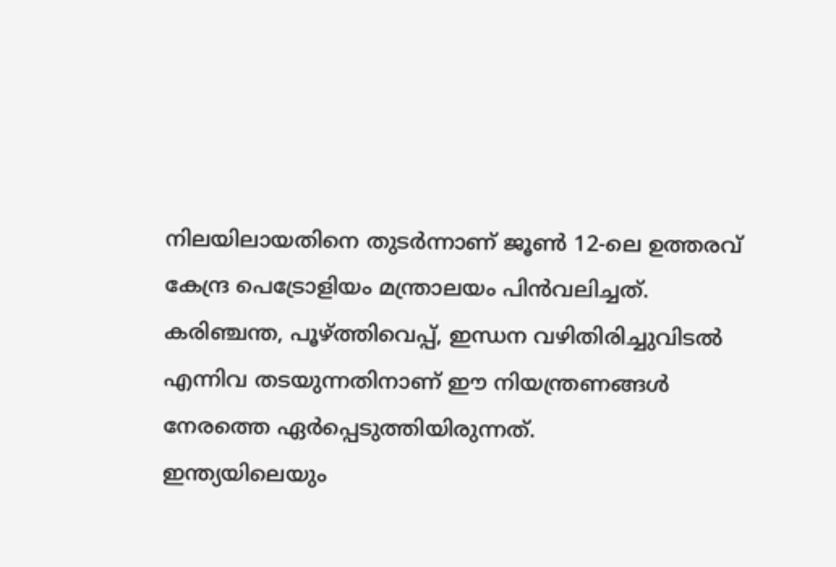നിലയിലായതിനെ തുടർന്നാണ് ജൂൺ 12-ലെ ഉത്തരവ് കേന്ദ്ര പെട്രോളിയം മന്ത്രാലയം പിൻവലിച്ചത്. കരിഞ്ചന്ത, പൂഴ്ത്തിവെപ്പ്, ഇന്ധന വഴിതിരിച്ചുവിടൽ എന്നിവ തടയുന്നതിനാണ് ഈ നിയന്ത്രണങ്ങൾ നേരത്തെ ഏർപ്പെടുത്തിയിരുന്നത്.
ഇന്ത്യയിലെയും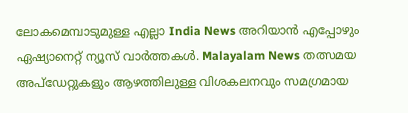ലോകമെമ്പാടുമുള്ള എല്ലാ India News അറിയാൻ എപ്പോഴും ഏഷ്യാനെറ്റ് ന്യൂസ് വാർത്തകൾ. Malayalam News തത്സമയ അപ്ഡേറ്റുകളും ആഴത്തിലുള്ള വിശകലനവും സമഗ്രമായ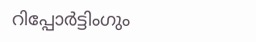റിപ്പോർട്ടിംഗും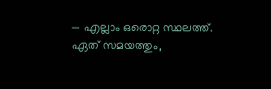— എല്ലാം ഒരൊറ്റ സ്ഥലത്ത്. ഏത് സമയത്തും,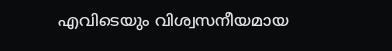എവിടെയും വിശ്വസനീയമായ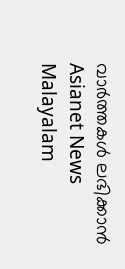വാർത്തകൾ ലഭിക്കാൻ Asianet News Malayalam